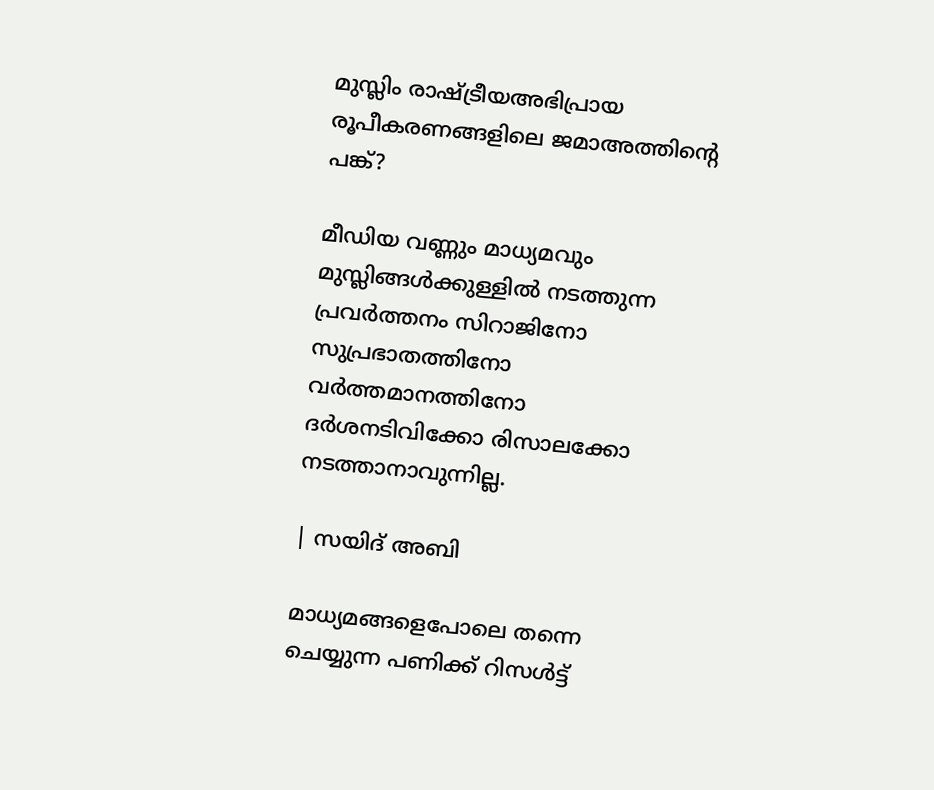മുസ്ലിം രാഷ്ട്രീയഅഭിപ്രായ രൂപീകരണങ്ങളിലെ ജമാഅത്തിന്റെ പങ്ക്?

മീഡിയ വണ്ണും മാധ്യമവും മുസ്ലിങ്ങൾക്കുള്ളിൽ നടത്തുന്ന പ്രവർത്തനം സിറാജിനോ സുപ്രഭാതത്തിനോ വർത്തമാനത്തിനോ ദർശനടിവിക്കോ രിസാലക്കോ നടത്താനാവുന്നില്ല.

| സയിദ് അബി

മാധ്യമങ്ങളെപോലെ തന്നെ ചെയ്യുന്ന പണിക്ക് റിസൾട്ട്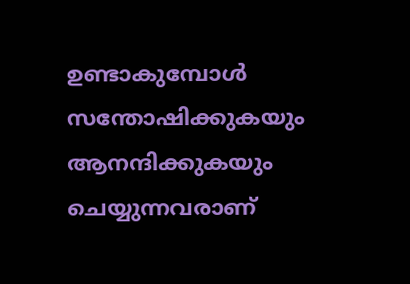ഉണ്ടാകുമ്പോൾ സന്തോഷിക്കുകയും ആനന്ദിക്കുകയും ചെയ്യുന്നവരാണ്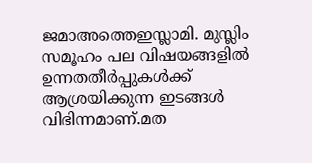ജമാഅത്തെഇസ്ലാമി. മുസ്ലിം സമൂഹം പല വിഷയങ്ങളിൽ ഉന്നതതീർപ്പുകൾക്ക് ആശ്രയിക്കുന്ന ഇടങ്ങൾ വിഭിന്നമാണ്‌.മത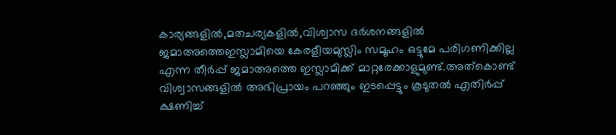കാര്യങ്ങളിൽ,മതചര്യകളിൽ,വിശ്വാസ ദർശനങ്ങളിൽ ജമാഅത്തെഇസ്ലാമിയെ കേരളീയമുസ്ലിം സമൂഹം ഒട്ടുമേ പരിഗണിക്കില്ല എന്ന തീർപ്പ് ജമാഅത്തെ ഇസ്ലാമിക്ക് മാറ്റരേക്കാളുമുണ്ട്.അത്കൊണ്ട് വിശ്വാസങ്ങളിൽ അഭിപ്രായം പറഞ്ഞും ഇടപ്പെട്ടും കൂടുതൽ എതിർപ്പ് ക്ഷണിച്ച്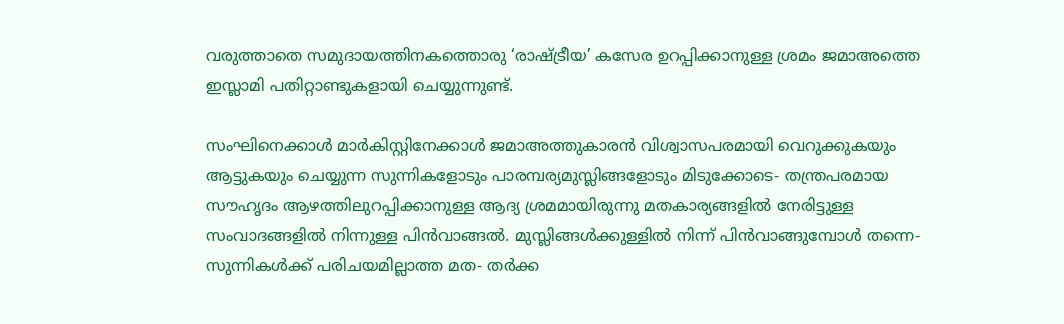വരുത്താതെ സമുദായത്തിനകത്തൊരു ‘രാഷ്ട്രീയ’ കസേര ഉറപ്പിക്കാനുള്ള ശ്രമം ജമാഅത്തെ ഇസ്ലാമി പതിറ്റാണ്ടുകളായി ചെയ്യുന്നുണ്ട്.

സംഘിനെക്കാൾ മാർകിസ്റ്റിനേക്കാൾ ജമാഅത്തുകാരൻ വിശ്വാസപരമായി വെറുക്കുകയും ആട്ടുകയും ചെയ്യുന്ന സുന്നികളോടും പാരമ്പര്യമുസ്ലിങ്ങളോടും മിടുക്കോടെ- തന്ത്രപരമായ സൗഹൃദം ആഴത്തിലുറപ്പിക്കാനുള്ള ആദ്യ ശ്രമമായിരുന്നു മതകാര്യങ്ങളിൽ നേരിട്ടുള്ള സംവാദങ്ങളിൽ നിന്നുള്ള പിൻവാങ്ങൽ. മുസ്ലിങ്ങൾക്കുള്ളിൽ നിന്ന് പിൻവാങ്ങുമ്പോൾ തന്നെ- സുന്നികൾക്ക് പരിചയമില്ലാത്ത മത- തർക്ക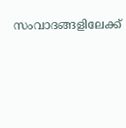സംവാദങ്ങളിലേക്ക്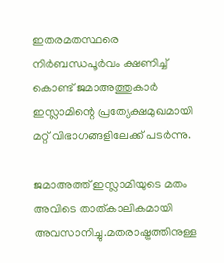ഇതരമതസ്ഥരെ നിർബന്ധപൂർവം ക്ഷണിച്ച് കൊണ്ട് ജമാഅത്തുകാർ ഇസ്ലാമിന്റെ പ്രത്യേക്ഷമുഖമായി മറ്റ് വിഭാഗങ്ങളിലേക്ക് പടർന്നു.

ജമാഅത്ത് ഇസ്ലാമിയുടെ മതം അവിടെ താത്കാലികമായി അവസാനിച്ചു.മതരാഷ്ട്രത്തിനുള്ള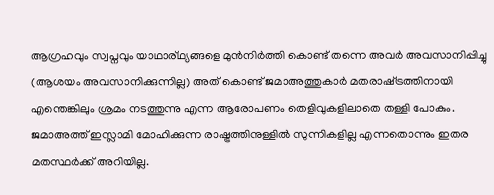ആഗ്രഹവും സ്വപ്നവും യാഥാര്ഥ്യങ്ങളെ മുൻനിർത്തി കൊണ്ട് തന്നെ അവർ അവസാനിപ്പിച്ചു (ആശയം അവസാനിക്കുന്നില്ല) അത് കൊണ്ട് ജമാഅത്തുകാർ മതരാഷ്‌ട്രത്തിനായി എന്തെങ്കിലും ശ്രമം നടത്തുന്നു എന്ന ആരോപണം തെളിവുകളിലാതെ തള്ളി പോകും. ജമാഅത്ത് ഇസ്ലാമി മോഹിക്കുന്ന രാഷ്ട്രത്തിനുള്ളിൽ സുന്നികളില്ല എന്നതൊന്നും ഇതര മതസ്ഥർക്ക് അറിയില്ല.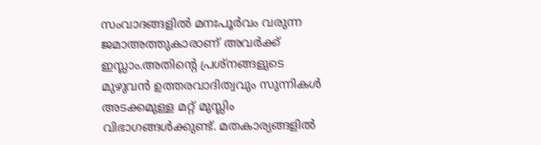സംവാദങ്ങളിൽ മനഃപൂർവം വരുന്ന ജമാഅത്തുകാരാണ് അവർക്ക് ഇസ്ലാം.അതിന്റെ പ്രശ്നങ്ങളുടെ മുഴുവൻ ഉത്തരവാദിത്വവും സുന്നികൾ അടക്കമുള്ള മറ്റ് മുസ്ലിം വിഭാഗങ്ങൾക്കുണ്ട്. മതകാര്യങ്ങളിൽ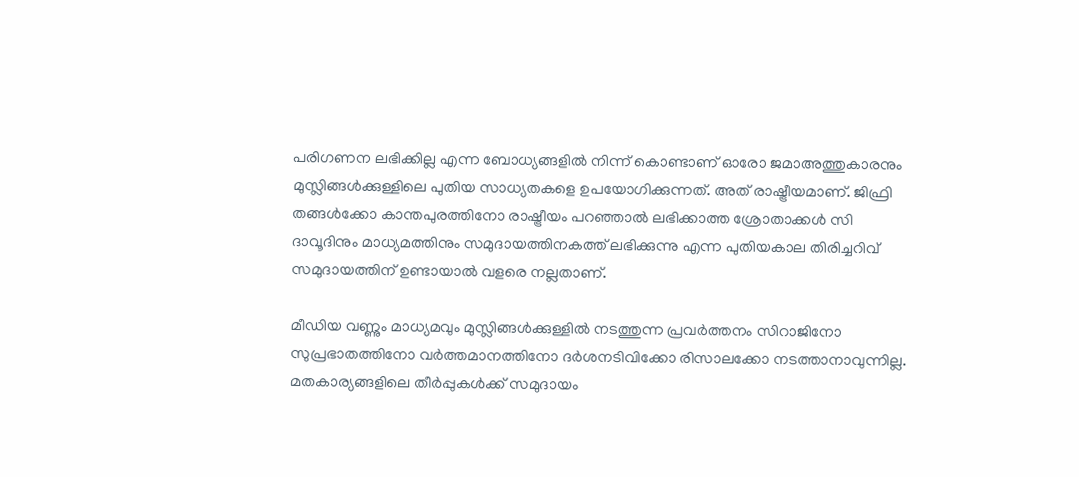പരിഗണന ലഭിക്കില്ല എന്ന ബോധ്യങ്ങളിൽ നിന്ന് കൊണ്ടാണ് ഓരോ ജമാഅത്തുകാരനും മുസ്ലിങ്ങൾക്കുള്ളിലെ പുതിയ സാധ്യതകളെ ഉപയോഗിക്കുന്നത്. അത് രാഷ്ട്രീയമാണ്. ജിഫ്രി തങ്ങൾക്കോ കാന്തപുരത്തിനോ രാഷ്ട്രീയം പറഞ്ഞാൽ ലഭിക്കാത്ത ശ്രോതാക്കൾ സി ദാവൂദിനും മാധ്യമത്തിനും സമുദായത്തിനകത്ത് ലഭിക്കുന്നു എന്ന പുതിയകാല തിരിച്ചറിവ് സമുദായത്തിന് ഉണ്ടായാൽ വളരെ നല്ലതാണ്.

മീഡിയ വണ്ണും മാധ്യമവും മുസ്ലിങ്ങൾക്കുള്ളിൽ നടത്തുന്ന പ്രവർത്തനം സിറാജിനോ സുപ്രഭാതത്തിനോ വർത്തമാനത്തിനോ ദർശനടിവിക്കോ രിസാലക്കോ നടത്താനാവുന്നില്ല. മതകാര്യങ്ങളിലെ തീർപ്പുകൾക്ക് സമുദായം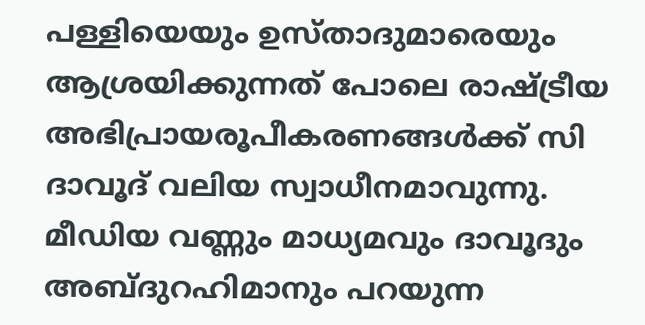പള്ളിയെയും ഉസ്താദുമാരെയും ആശ്രയിക്കുന്നത് പോലെ രാഷ്ട്രീയ അഭിപ്രായരൂപീകരണങ്ങൾക്ക് സി ദാവൂദ് വലിയ സ്വാധീനമാവുന്നു. മീഡിയ വണ്ണും മാധ്യമവും ദാവൂദും അബ്ദുറഹിമാനും പറയുന്ന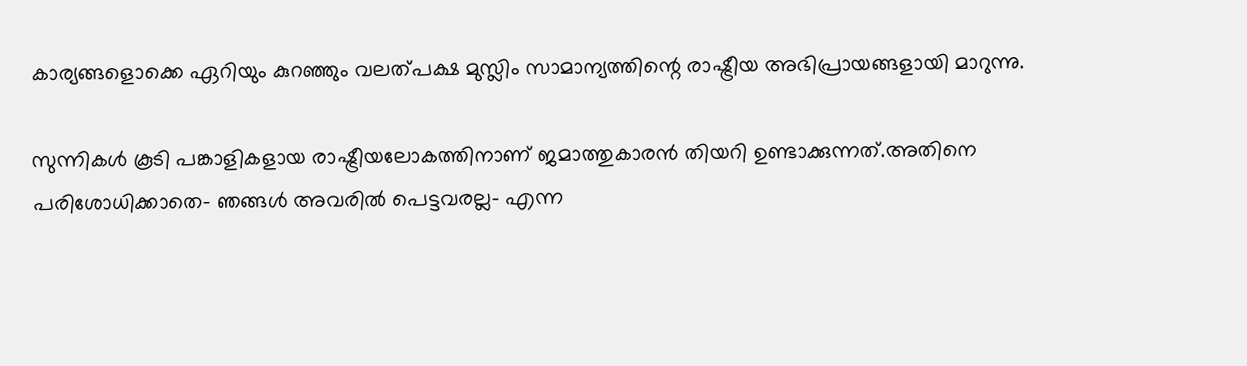കാര്യങ്ങളൊക്കെ ഏറിയും കുറഞ്ഞും വലത്പക്ഷ മുസ്ലിം സാമാന്യത്തിന്റെ രാഷ്ട്രീയ അഭിപ്രായങ്ങളായി മാറുന്നു.

സുന്നികൾ കൂടി പങ്കാളികളായ രാഷ്ട്രീയലോകത്തിനാണ് ജമാത്തുകാരൻ തിയറി ഉണ്ടാക്കുന്നത്.അതിനെ പരിശോധിക്കാതെ- ഞങ്ങൾ അവരിൽ പെട്ടവരല്ല- എന്ന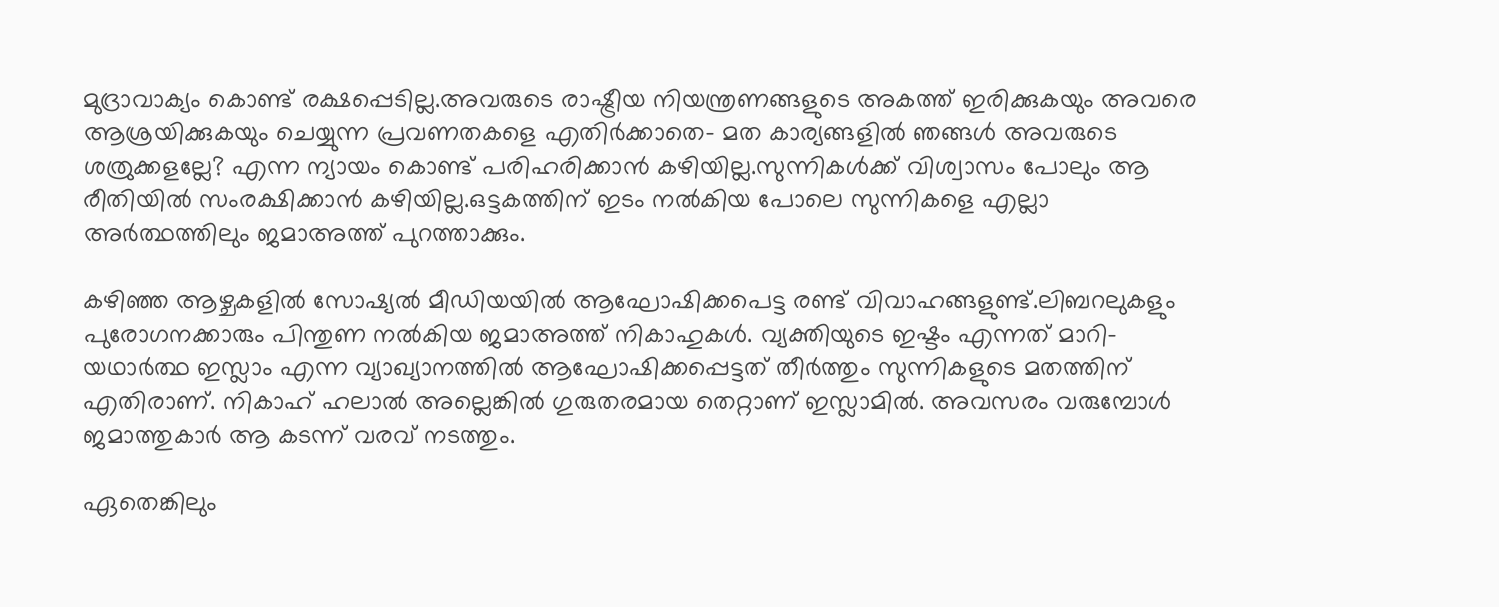മുദ്രാവാക്യം കൊണ്ട് രക്ഷപ്പെടില്ല.അവരുടെ രാഷ്ട്രീയ നിയന്ത്രണങ്ങളുടെ അകത്ത് ഇരിക്കുകയും അവരെ ആശ്രയിക്കുകയും ചെയ്യുന്ന പ്രവണതകളെ എതിർക്കാതെ- മത കാര്യങ്ങളിൽ ഞങ്ങൾ അവരുടെ ശത്രുക്കളല്ലേ? എന്ന ന്യായം കൊണ്ട് പരിഹരിക്കാൻ കഴിയില്ല.സുന്നികൾക്ക് വിശ്വാസം പോലും ആ രീതിയിൽ സംരക്ഷിക്കാൻ കഴിയില്ല.ഒട്ടകത്തിന് ഇടം നൽകിയ പോലെ സുന്നികളെ എല്ലാ അർത്ഥത്തിലും ജമാഅത്ത് പുറത്താക്കും.

കഴിഞ്ഞ ആഴ്ചകളിൽ സോഷ്യൽ മീഡിയയിൽ ആഘോഷിക്കപെട്ട രണ്ട് വിവാഹങ്ങളുണ്ട്.ലിബറലുകളും പുരോഗനക്കാരും പിന്തുണ നൽകിയ ജമാഅത്ത് നികാഹുകൾ. വ്യക്തിയുടെ ഇഷ്ടം എന്നത് മാറി- യഥാർത്ഥ ഇസ്ലാം എന്ന വ്യാഖ്യാനത്തിൽ ആഘോഷിക്കപ്പെട്ടത് തീർത്തും സുന്നികളുടെ മതത്തിന് എതിരാണ്. നികാഹ് ഹലാൽ അല്ലെങ്കിൽ ഗുരുതരമായ തെറ്റാണ് ഇസ്ലാമിൽ. അവസരം വരുമ്പോൾ ജമാത്തുകാർ ആ കടന്ന് വരവ് നടത്തും.

ഏതെങ്കിലും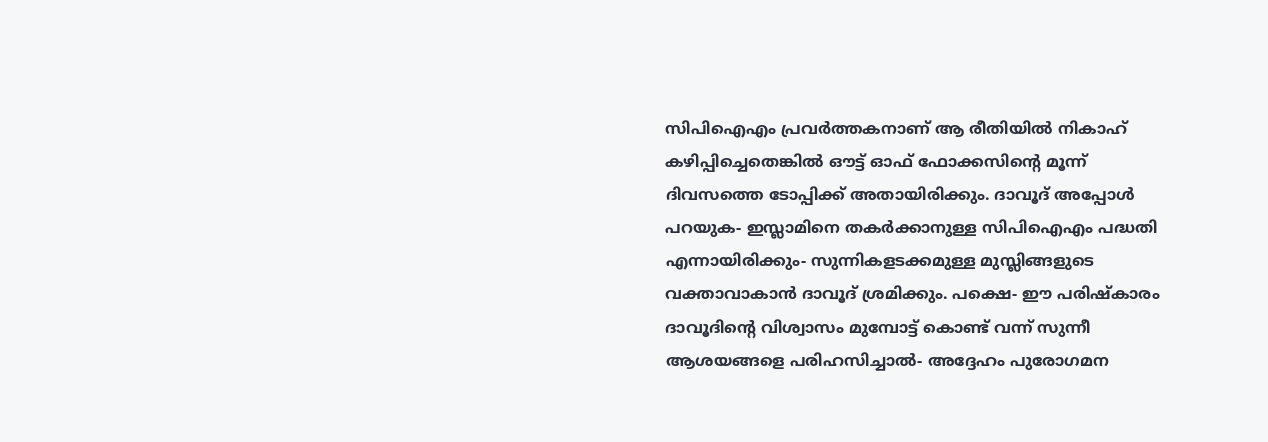സിപിഐഎം പ്രവർത്തകനാണ് ആ രീതിയിൽ നികാഹ് കഴിപ്പിച്ചെതെങ്കിൽ ഔട്ട് ഓഫ് ഫോക്കസിന്റെ മൂന്ന് ദിവസത്തെ ടോപ്പിക്ക് അതായിരിക്കും. ദാവൂദ് അപ്പോൾ പറയുക- ഇസ്ലാമിനെ തകർക്കാനുള്ള സിപിഐഎം പദ്ധതി എന്നായിരിക്കും- സുന്നികളടക്കമുള്ള മുസ്ലിങ്ങളുടെ വക്താവാകാൻ ദാവൂദ് ശ്രമിക്കും. പക്ഷെ- ഈ പരിഷ്‌കാരം ദാവൂദിന്റെ വിശ്വാസം മുമ്പോട്ട് കൊണ്ട് വന്ന് സുന്നീ ആശയങ്ങളെ പരിഹസിച്ചാൽ- അദ്ദേഹം പുരോഗമന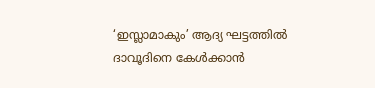‘ഇസ്ലാമാകും’ ആദ്യ ഘട്ടത്തിൽ ദാവൂദിനെ കേൾക്കാൻ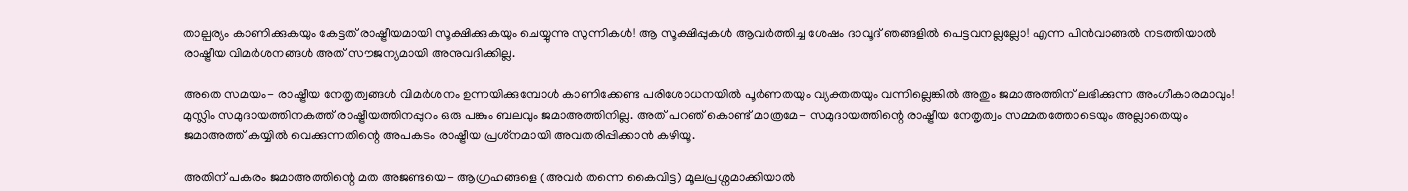താല്പര്യം കാണിക്കുകയും കേട്ടത് രാഷ്ട്രീയമായി സൂക്ഷിക്കുകയും ചെയ്യുന്നു സുന്നികൾ! ആ സൂക്ഷിപ്പുകൾ ആവർത്തിച്ച ശേഷം ദാവൂദ് ഞങ്ങളിൽ പെട്ടവനല്ലല്ലോ! എന്ന പിൻവാങ്ങൽ നടത്തിയാൽ രാഷ്ട്രീയ വിമർശനങ്ങൾ അത് സൗജന്യമായി അനുവദിക്കില്ല.

അതെ സമയം- രാഷ്ട്രീയ നേതൃത്വങ്ങൾ വിമർശനം ഉന്നയിക്കുമ്പോൾ കാണിക്കേണ്ട പരിശോധനയിൽ പൂർണതയും വ്യക്തതയും വന്നില്ലെങ്കിൽ അതും ജമാഅത്തിന് ലഭിക്കുന്ന അംഗീകാരമാവും! മുസ്ലിം സമുദായത്തിനകത്ത് രാഷ്ട്രീയത്തിനപ്പുറം ഒരു പങ്കും ബലവും ജമാഅത്തിനില്ല. അത് പറഞ് കൊണ്ട് മാത്രമേ- സമുദായത്തിന്റെ രാഷ്ട്രീയ നേതൃത്വം സമ്മതത്തോടെയും അല്ലാതെയും ജമാഅത്ത് കയ്യിൽ വെക്കുന്നതിന്റെ അപകടം രാഷ്ട്രീയ പ്രശ്‌നമായി അവതരിപ്പിക്കാൻ കഴിയൂ.

അതിന് പകരം ജമാഅത്തിന്റെ മത അജണ്ടയെ- ആഗ്രഹങ്ങളെ (അവർ തന്നെ കൈവിട്ട) മൂലപ്രശ്നമാക്കിയാൽ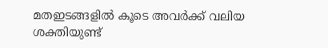മതഇടങ്ങളിൽ കൂടെ അവർക്ക് വലിയ ശക്തിയുണ്ട്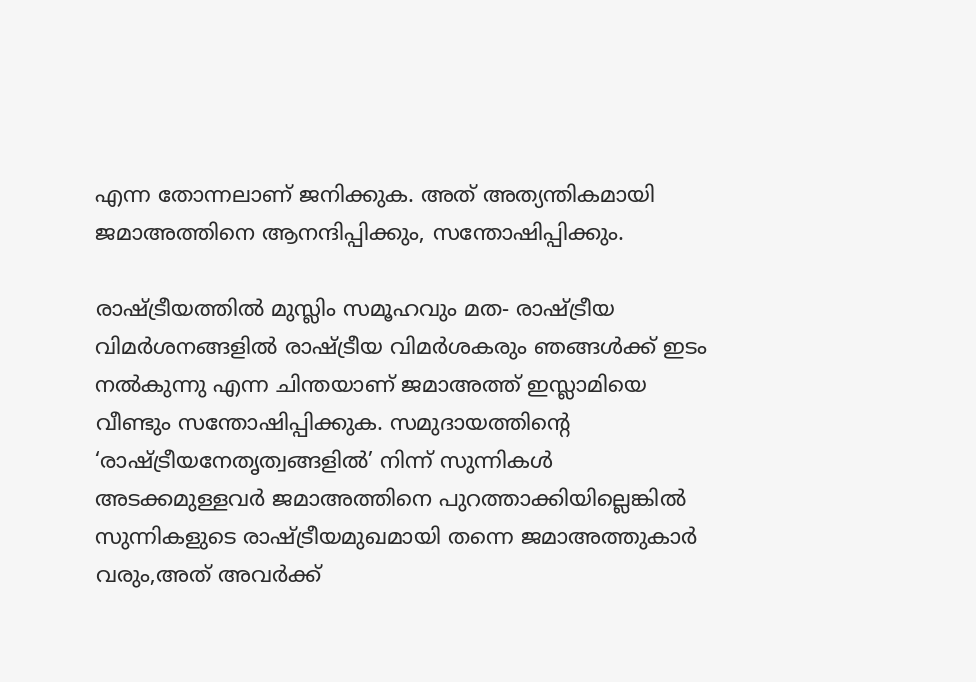എന്ന തോന്നലാണ് ജനിക്കുക. അത് അത്യന്തികമായി ജമാഅത്തിനെ ആനന്ദിപ്പിക്കും, സന്തോഷിപ്പിക്കും.

രാഷ്ട്രീയത്തിൽ മുസ്ലിം സമൂഹവും മത- രാഷ്ട്രീയ വിമർശനങ്ങളിൽ രാഷ്ട്രീയ വിമർശകരും ഞങ്ങൾക്ക് ഇടം നൽകുന്നു എന്ന ചിന്തയാണ് ജമാഅത്ത് ഇസ്ലാമിയെ വീണ്ടും സന്തോഷിപ്പിക്കുക. സമുദായത്തിന്റെ ‘രാഷ്ട്രീയനേതൃത്വങ്ങളിൽ’ നിന്ന് സുന്നികൾ അടക്കമുള്ളവർ ജമാഅത്തിനെ പുറത്താക്കിയില്ലെങ്കിൽ സുന്നികളുടെ രാഷ്ട്രീയമുഖമായി തന്നെ ജമാഅത്തുകാർ വരും,അത് അവർക്ക്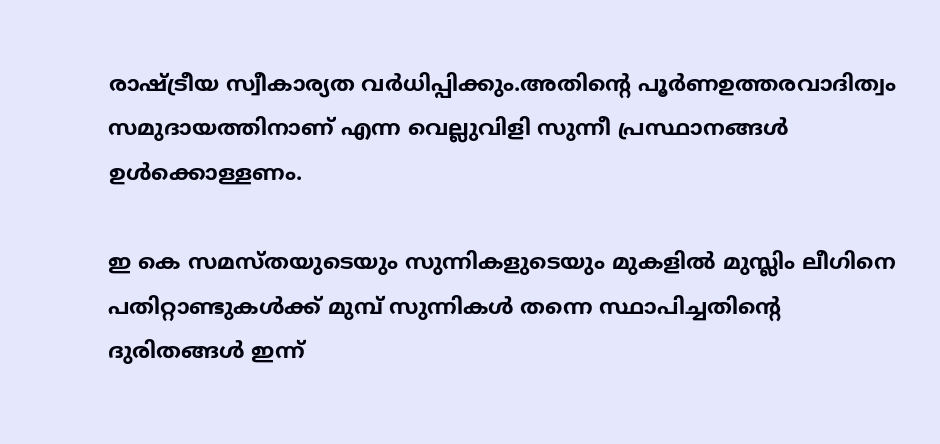രാഷ്ട്രീയ സ്വീകാര്യത വർധിപ്പിക്കും.അതിന്റെ പൂർണഉത്തരവാദിത്വം സമുദായത്തിനാണ് എന്ന വെല്ലുവിളി സുന്നീ പ്രസ്ഥാനങ്ങൾ ഉൾക്കൊള്ളണം.

ഇ കെ സമസ്തയുടെയും സുന്നികളുടെയും മുകളിൽ മുസ്ലിം ലീഗിനെ പതിറ്റാണ്ടുകൾക്ക് മുമ്പ് സുന്നികൾ തന്നെ സ്ഥാപിച്ചതിന്റെ ദുരിതങ്ങൾ ഇന്ന്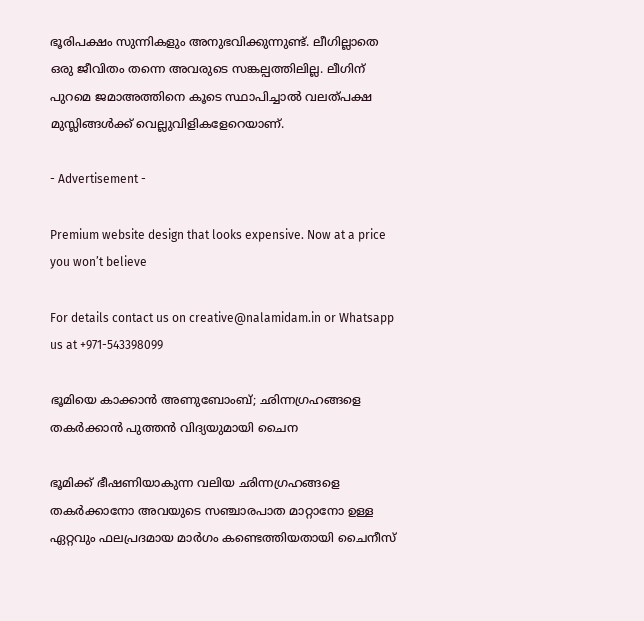ഭൂരിപക്ഷം സുന്നികളും അനുഭവിക്കുന്നുണ്ട്. ലീഗില്ലാതെ ഒരു ജീവിതം തന്നെ അവരുടെ സങ്കല്പത്തിലില്ല. ലീഗിന് പുറമെ ജമാഅത്തിനെ കൂടെ സ്ഥാപിച്ചാൽ വലത്പക്ഷ മുസ്ലിങ്ങൾക്ക് വെല്ലുവിളികളേറെയാണ്.

- Advertisement -

Premium website design that looks expensive. Now at a price you won’t believe

For details contact us on creative@nalamidam.in or Whatsapp us at +971-543398099

ഭൂമിയെ കാക്കാൻ അണുബോംബ്; ഛിന്നഗ്രഹങ്ങളെ തകർക്കാൻ പുത്തൻ വിദ്യയുമായി ചൈന

ഭൂമിക്ക് ഭീഷണിയാകുന്ന വലിയ ഛിന്നഗ്രഹങ്ങളെ തകർക്കാനോ അവയുടെ സഞ്ചാരപാത മാറ്റാനോ ഉള്ള ഏറ്റവും ഫലപ്രദമായ മാർഗം കണ്ടെത്തിയതായി ചൈനീസ്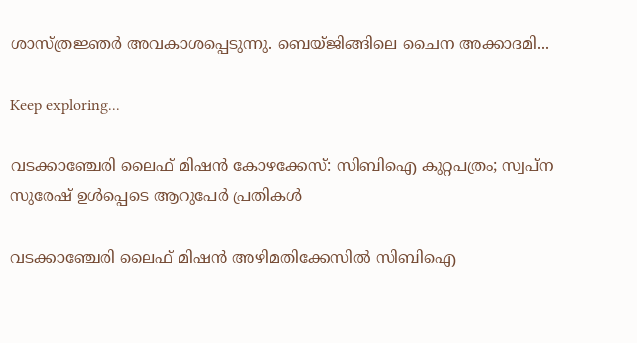ശാസ്ത്രജ്ഞർ അവകാശപ്പെടുന്നു. ബെയ്ജിങ്ങിലെ ചൈന അക്കാദമി...

Keep exploring...

വടക്കാഞ്ചേരി ലൈഫ് മിഷൻ കോഴക്കേസ്: സിബിഐ കുറ്റപത്രം; സ്വപ്ന സുരേഷ് ഉൾപ്പെടെ ആറുപേർ പ്രതികൾ

വടക്കാഞ്ചേരി ലൈഫ് മിഷൻ അഴിമതിക്കേസിൽ സിബിഐ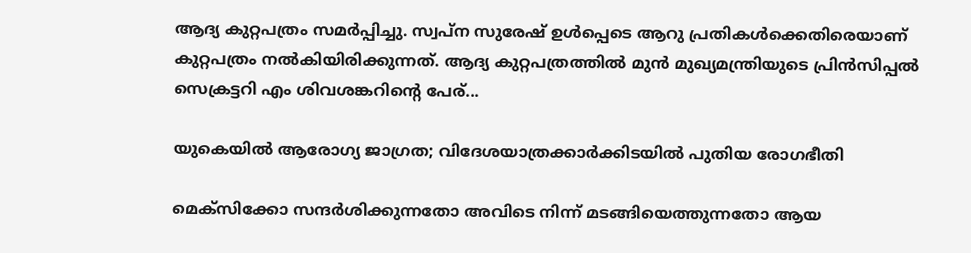ആദ്യ കുറ്റപത്രം സമർപ്പിച്ചു. സ്വപ്ന സുരേഷ് ഉൾപ്പെടെ ആറു പ്രതികൾക്കെതിരെയാണ് കുറ്റപത്രം നൽകിയിരിക്കുന്നത്. ആദ്യ കുറ്റപത്രത്തിൽ മുൻ മുഖ്യമന്ത്രിയുടെ പ്രിൻസിപ്പൽ സെക്രട്ടറി എം ശിവശങ്കറിൻ്റെ പേര്...

യുകെയിൽ ആരോഗ്യ ജാഗ്രത; വിദേശയാത്രക്കാർക്കിടയിൽ പുതിയ രോഗഭീതി

മെക്സിക്കോ സന്ദർശിക്കുന്നതോ അവിടെ നിന്ന് മടങ്ങിയെത്തുന്നതോ ആയ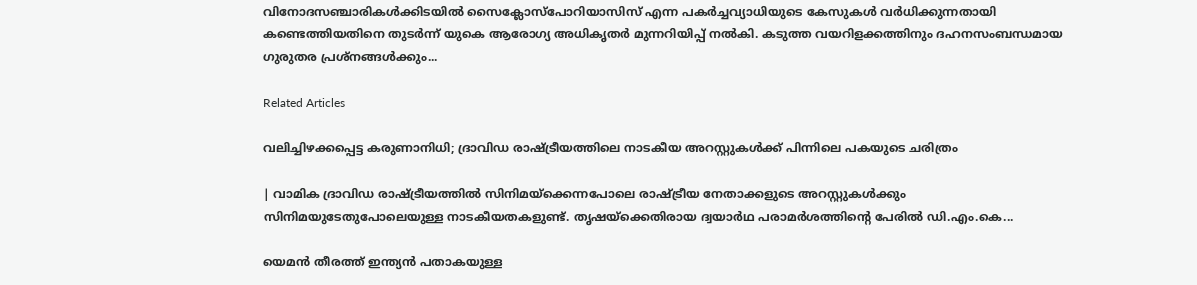വിനോദസഞ്ചാരികൾക്കിടയിൽ സൈക്ലോസ്‌പോറിയാസിസ് എന്ന പകർച്ചവ്യാധിയുടെ കേസുകൾ വർധിക്കുന്നതായി കണ്ടെത്തിയതിനെ തുടർന്ന് യുകെ ആരോഗ്യ അധികൃതർ മുന്നറിയിപ്പ് നൽകി. കടുത്ത വയറിളക്കത്തിനും ദഹനസംബന്ധമായ ഗുരുതര പ്രശ്നങ്ങൾക്കും...

Related Articles

വലിച്ചിഴക്കപ്പെട്ട കരുണാനിധി; ദ്രാവിഡ രാഷ്ട്രീയത്തിലെ നാടകീയ അറസ്റ്റുകൾക്ക് പിന്നിലെ പകയുടെ ചരിത്രം

| വാമിക ദ്രാവിഡ രാഷ്ട്രീയത്തിൽ സിനിമയ്‌ക്കെന്നപോലെ രാഷ്ട്രീയ നേതാക്കളുടെ അറസ്റ്റുകൾക്കും സിനിമയുടേതുപോലെയുള്ള നാടകീയതകളുണ്ട്. തൃഷയ്‌ക്കെതിരായ ദ്വയാർഥ പരാമർശത്തിന്റെ പേരിൽ ഡി.എം.കെ...

യെമൻ തീരത്ത് ഇന്ത്യൻ പതാകയുള്ള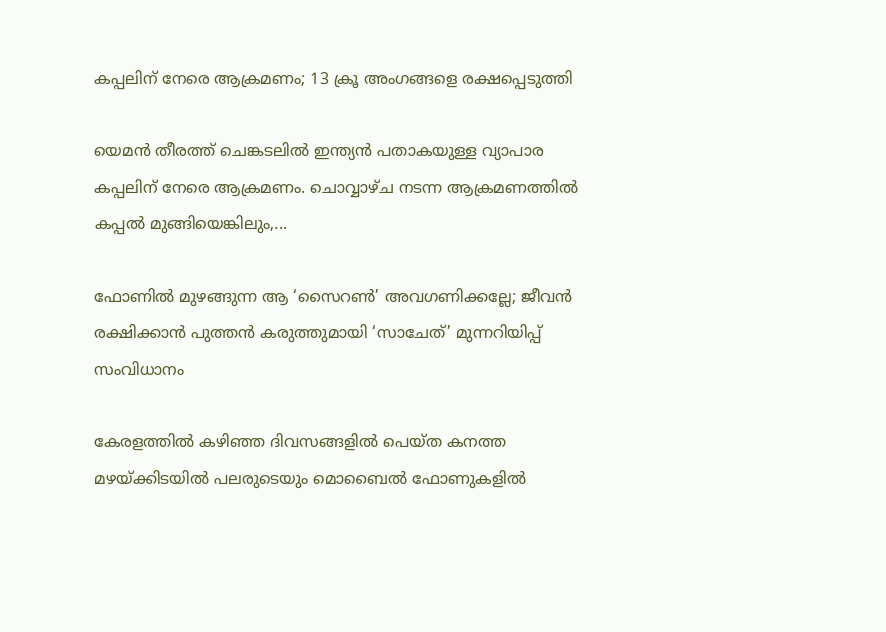കപ്പലിന് നേരെ ആക്രമണം; 13 ക്രൂ അംഗങ്ങളെ രക്ഷപ്പെടുത്തി

യെമൻ തീരത്ത് ചെങ്കടലിൽ ഇന്ത്യൻ പതാകയുള്ള വ്യാപാര കപ്പലിന് നേരെ ആക്രമണം. ചൊവ്വാഴ്ച നടന്ന ആക്രമണത്തിൽ കപ്പൽ മുങ്ങിയെങ്കിലും,...

ഫോണിൽ മുഴങ്ങുന്ന ആ ‘സൈറൺ’ അവഗണിക്കല്ലേ; ജീവൻ രക്ഷിക്കാൻ പുത്തൻ കരുത്തുമായി ‘സാചേത്’ മുന്നറിയിപ്പ് സംവിധാനം

കേരളത്തിൽ കഴിഞ്ഞ ദിവസങ്ങളിൽ പെയ്ത കനത്ത മഴയ്ക്കിടയിൽ പലരുടെയും മൊബൈൽ ഫോണുകളിൽ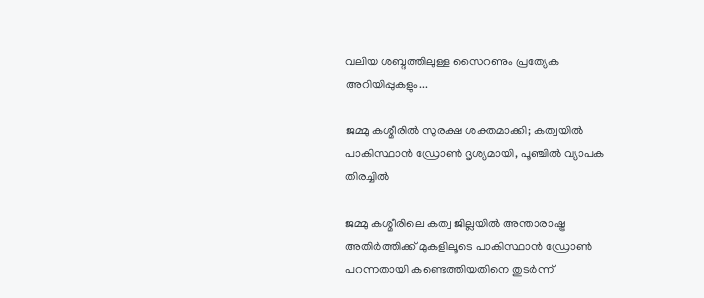വലിയ ശബ്ദത്തിലുള്ള സൈറണും പ്രത്യേക അറിയിപ്പുകളും...

ജമ്മു കശ്മീരിൽ സുരക്ഷ ശക്തമാക്കി; കത്വയിൽ പാകിസ്ഥാൻ ഡ്രോൺ ദൃശ്യമായി, പൂഞ്ചിൽ വ്യാപക തിരച്ചിൽ

ജമ്മു കശ്മീരിലെ കത്വ ജില്ലയിൽ അന്താരാഷ്ട്ര അതിർത്തിക്ക് മുകളിലൂടെ പാകിസ്ഥാൻ ഡ്രോൺ പറന്നതായി കണ്ടെത്തിയതിനെ തുടർന്ന്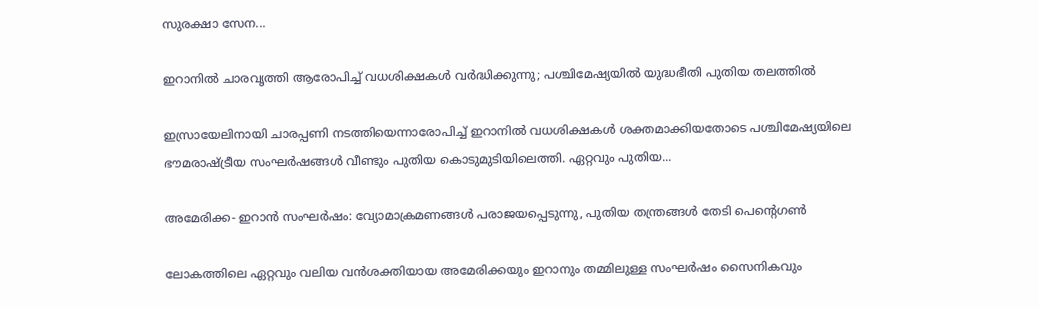സുരക്ഷാ സേന...

ഇറാനിൽ ചാരവൃത്തി ആരോപിച്ച് വധശിക്ഷകൾ വർദ്ധിക്കുന്നു; പശ്ചിമേഷ്യയിൽ യുദ്ധഭീതി പുതിയ തലത്തിൽ

ഇസ്രായേലിനായി ചാരപ്പണി നടത്തിയെന്നാരോപിച്ച് ഇറാനിൽ വധശിക്ഷകൾ ശക്തമാക്കിയതോടെ പശ്ചിമേഷ്യയിലെ ഭൗമരാഷ്ട്രീയ സംഘർഷങ്ങൾ വീണ്ടും പുതിയ കൊടുമുടിയിലെത്തി. ഏറ്റവും പുതിയ...

അമേരിക്ക- ഇറാൻ സംഘർഷം: വ്യോമാക്രമണങ്ങൾ പരാജയപ്പെടുന്നു, പുതിയ തന്ത്രങ്ങൾ തേടി പെൻ്റെഗൺ

ലോകത്തിലെ ഏറ്റവും വലിയ വൻശക്തിയായ അമേരിക്കയും ഇറാനും തമ്മിലുള്ള സംഘർഷം സൈനികവും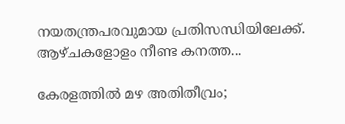നയതന്ത്രപരവുമായ പ്രതിസന്ധിയിലേക്ക്. ആഴ്‌ചകളോളം നീണ്ട കനത്ത...

കേരളത്തിൽ മഴ അതിതീവ്രം;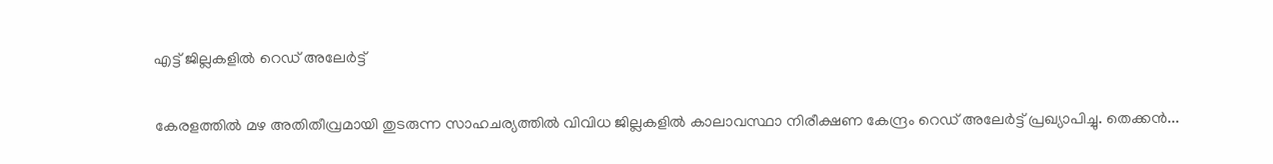എട്ട് ജില്ലകളിൽ റെഡ് അലേർട്ട്

കേരളത്തിൽ മഴ അതിതീവ്രമായി തുടരുന്ന സാഹചര്യത്തിൽ വിവിധ ജില്ലകളിൽ കാലാവസ്ഥാ നിരീക്ഷണ കേന്ദ്രം റെഡ് അലേർട്ട് പ്രഖ്യാപിച്ചു. തെക്കന്‍...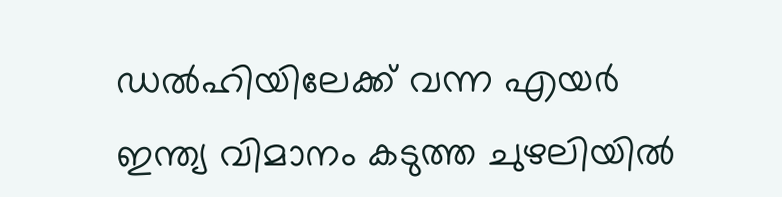ഡൽഹിയിലേക്ക് വന്ന എയർ ഇന്ത്യ വിമാനം കടുത്ത ചുഴലിയിൽ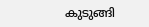കുടുങ്ങി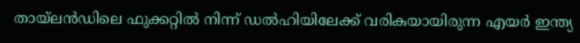തായ്‌ലൻഡിലെ ഫുക്കറ്റിൽ നിന്ന് ഡൽഹിയിലേക്ക് വരികയായിരുന്ന എയർ ഇന്ത്യ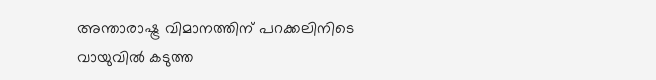അന്താരാഷ്ട്ര വിമാനത്തിന് പറക്കലിനിടെ വായുവിൽ കടുത്ത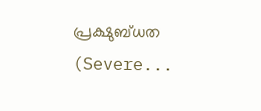പ്രക്ഷുബ്ധത (Severe...